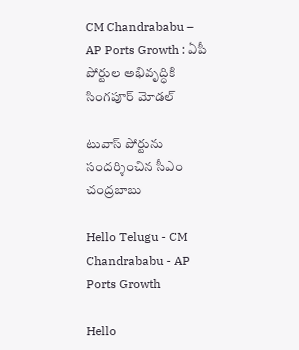CM Chandrababu – AP Ports Growth : ఏపీ పోర్టుల అభివృద్ధికి సింగపూర్ మోడల్

టువాస్ పోర్టును సందర్శించిన సీఎం చంద్రబాబు

Hello Telugu - CM Chandrababu - AP Ports Growth

Hello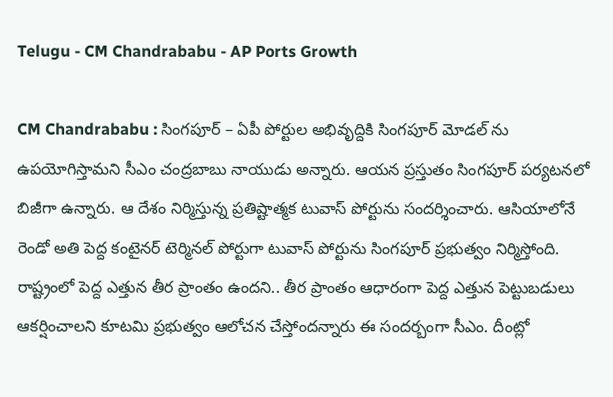Telugu - CM Chandrababu - AP Ports Growth

CM Chandrababu : సింగపూర్ – ఏపీ పోర్టుల అభివృద్దికి సింగ‌పూర్ మోడ‌ల్ ను ఉప‌యోగిస్తామ‌ని సీఎం చంద్ర‌బాబు నాయుడు అన్నారు. ఆయ‌న ప్ర‌స్తుతం సింగ‌పూర్ ప‌ర్య‌ట‌న‌లో బిజీగా ఉన్నారు. ఆ దేశం నిర్మిస్తున్న ప్రతిష్టాత్మక టువాస్ పోర్టును సందర్శించారు. ఆసియాలోనే రెండో అతి పెద్ద కంటైనర్ టెర్మినల్ పోర్టుగా టువాస్ పోర్టును సింగపూర్ ప్రభుత్వం నిర్మిస్తోంది. రాష్ట్రంలో పెద్ద ఎత్తున తీర ప్రాంతం ఉందని.. తీర ప్రాంతం ఆధారంగా పెద్ద ఎత్తున పెట్టుబడులు ఆకర్షించాలని కూటమి ప్రభుత్వం ఆలోచన చేస్తోంద‌న్నారు ఈ సంద‌ర్బంగా సీఎం. దీంట్లో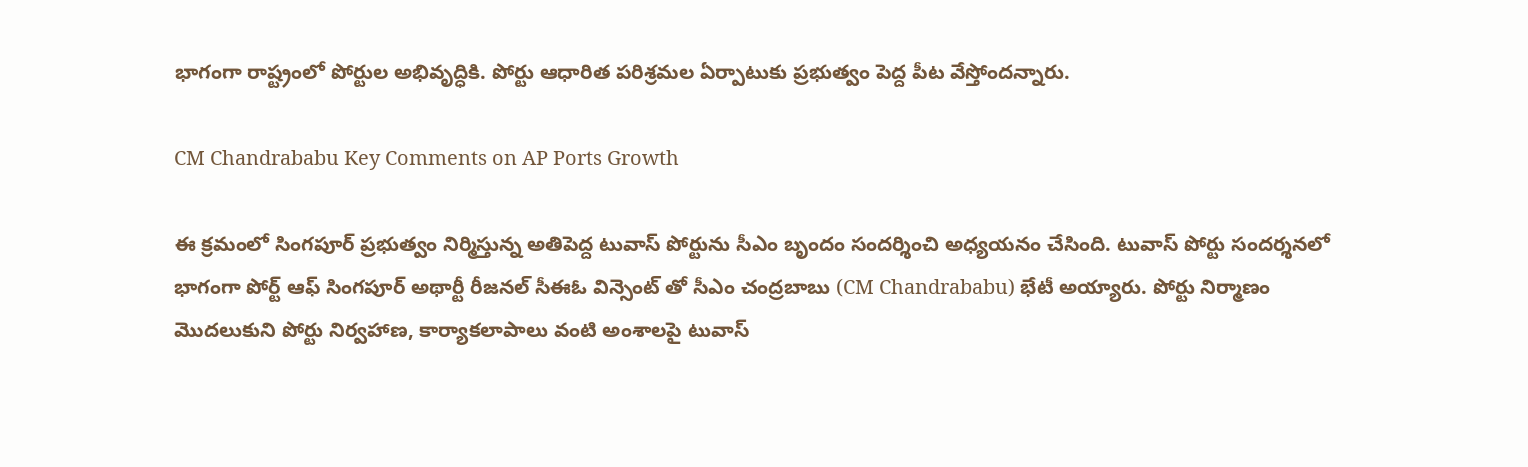భాగంగా రాష్ట్రంలో పోర్టుల అభివృద్ధికి. పోర్టు ఆధారిత పరిశ్రమల ఏర్పాటుకు ప్రభుత్వం పెద్ద పీట వేస్తోంద‌న్నారు.

CM Chandrababu Key Comments on AP Ports Growth

ఈ క్రమంలో సింగపూర్ ప్రభుత్వం నిర్మిస్తున్న అతిపెద్ద టువాస్ పోర్టును సీఎం బృందం సందర్శించి అధ్యయనం చేసింది. టువాస్ పోర్టు సందర్శనలో భాగంగా పోర్ట్ ఆఫ్ సింగపూర్ అథార్టీ రీజనల్ సీఈఓ విన్సెంట్ తో సీఎం చంద్రబాబు (CM Chandrababu) భేటీ అయ్యారు. పోర్టు నిర్మాణం మొదలుకుని పోర్టు నిర్వహాణ, కార్యాకలాపాలు వంటి అంశాలపై టువాస్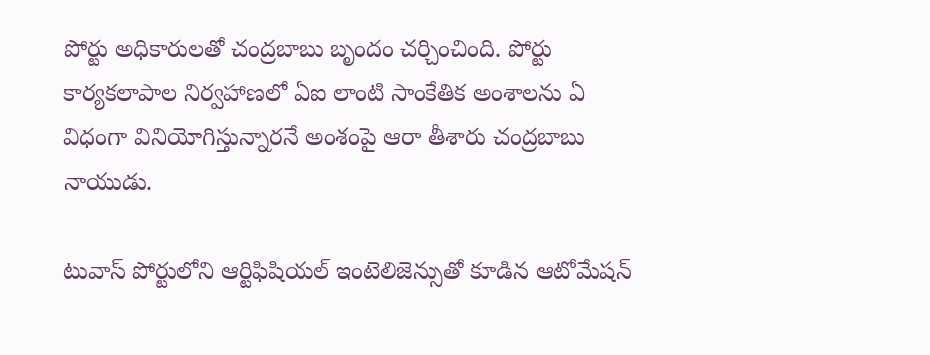పోర్టు అధికారులతో చంద్రబాబు బృందం చర్చించింది. పోర్టు కార్యకలాపాల నిర్వహాణలో ఏఐ లాంటి సాంకేతిక అంశాలను ఏ విధంగా వినియోగిస్తున్నారనే అంశంపై ఆరా తీశారు చంద్ర‌బాబు నాయుడు.

టువాస్ పోర్టులోని ఆర్టిఫిషియల్ ఇంటెలిజెన్సుతో కూడిన ఆటోమేషన్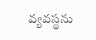వ్యవస్థను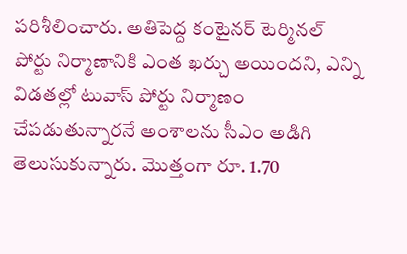పరిశీలించారు. అతిపెద్ద కంటైనర్ టెర్మినల్ పోర్టు నిర్మాణానికి ఎంత ఖర్చు అయింద‌ని, ఎన్ని విడతల్లో టువాస్ పోర్టు నిర్మాణం చేపడుతున్నారనే అంశాలను సీఎం అడిగి తెలుసుకున్నారు. మొత్తంగా రూ. 1.70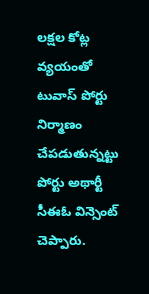లక్షల కోట్ల వ్యయంతో టువాస్ పోర్టు నిర్మాణం చేపడుతున్నట్టు పోర్టు అథార్టీ సీఈఓ విన్సెంట్ చెప్పారు.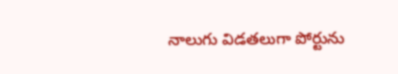నాలుగు విడతలుగా పోర్టును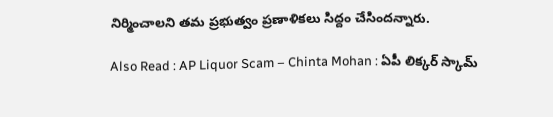నిర్మించాలని తమ ప్రభుత్వం ప్రణాళికలు సిద్దం చేసిందన్నారు.

Also Read : AP Liquor Scam – Chinta Mohan : ఏపీ లిక్క‌ర్ స్కామ్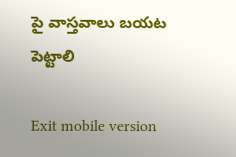పై వాస్త‌వాలు బ‌య‌ట పెట్టాలి

Exit mobile version